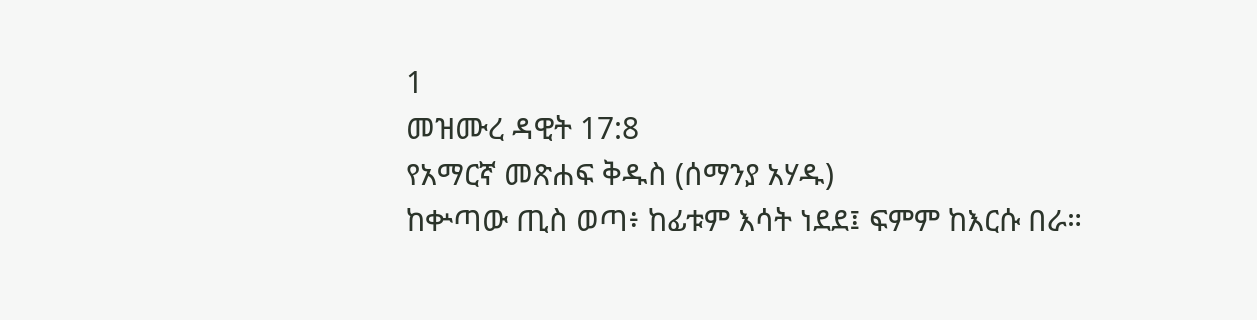1
መዝሙረ ዳዊት 17:8
የአማርኛ መጽሐፍ ቅዱስ (ሰማንያ አሃዱ)
ከቍጣው ጢስ ወጣ፥ ከፊቱም እሳት ነደደ፤ ፍምም ከእርሱ በራ።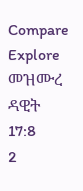Compare
Explore መዝሙረ ዳዊት 17:8
2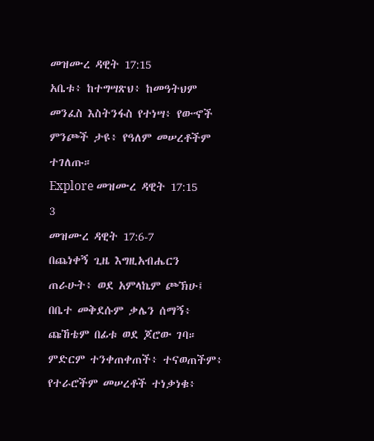መዝሙረ ዳዊት 17:15
አቤቱ፥ ከተግሣጽህ፥ ከመዓትህም መንፈስ እስትንፋስ የተነሣ፥ የውኆች ምንጮች ታዩ፥ የዓለም መሠረቶችም ተገለጡ።
Explore መዝሙረ ዳዊት 17:15
3
መዝሙረ ዳዊት 17:6-7
በጨነቀኝ ጊዜ እግዚአብሔርን ጠራሁት፥ ወደ አምላኬም ጮኽሁ፤ በቤተ መቅደሱም ቃሌን ሰማኝ፥ ጩኸቴም በፊቱ ወደ ጆሮው ገባ። ምድርም ተንቀጠቀጠች፥ ተናወጠችም፥ የተራሮችም መሠረቶች ተነቃነቁ፥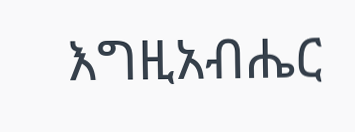እግዚአብሔር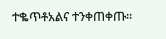ተቈጥቶአልና ተንቀጠቀጡ።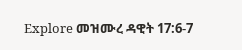Explore መዝሙረ ዳዊት 17:6-7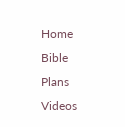Home
Bible
Plans
Videos